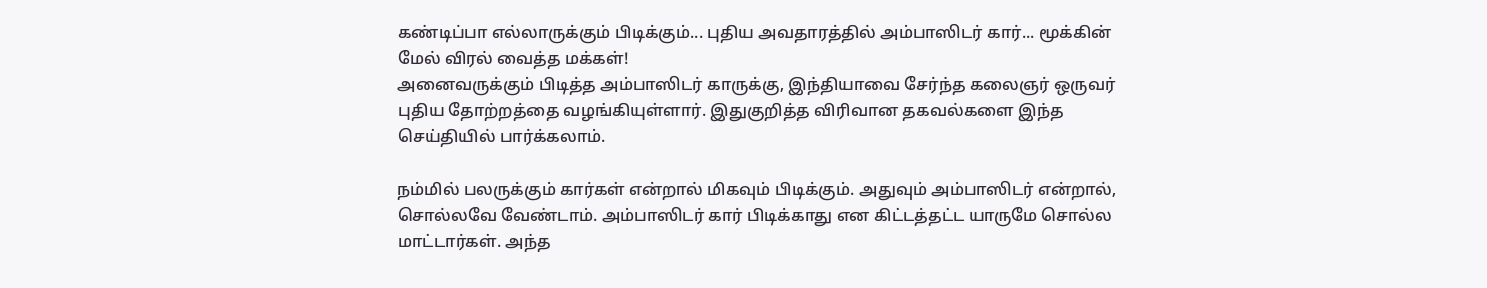கண்டிப்பா எல்லாருக்கும் பிடிக்கும்... புதிய அவதாரத்தில் அம்பாஸிடர் கார்... மூக்கின் மேல் விரல் வைத்த மக்கள்!
அனைவருக்கும் பிடித்த அம்பாஸிடர் காருக்கு, இந்தியாவை சேர்ந்த கலைஞர் ஒருவர் புதிய தோற்றத்தை வழங்கியுள்ளார். இதுகுறித்த விரிவான தகவல்களை இந்த செய்தியில் பார்க்கலாம்.

நம்மில் பலருக்கும் கார்கள் என்றால் மிகவும் பிடிக்கும். அதுவும் அம்பாஸிடர் என்றால், சொல்லவே வேண்டாம். அம்பாஸிடர் கார் பிடிக்காது என கிட்டத்தட்ட யாருமே சொல்ல மாட்டார்கள். அந்த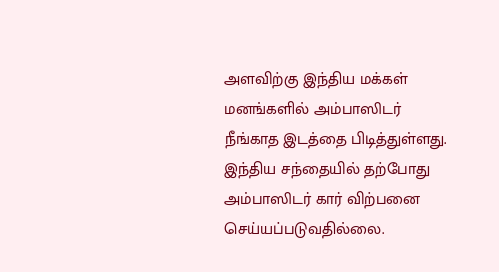அளவிற்கு இந்திய மக்கள் மனங்களில் அம்பாஸிடர் நீங்காத இடத்தை பிடித்துள்ளது. இந்திய சந்தையில் தற்போது அம்பாஸிடர் கார் விற்பனை செய்யப்படுவதில்லை.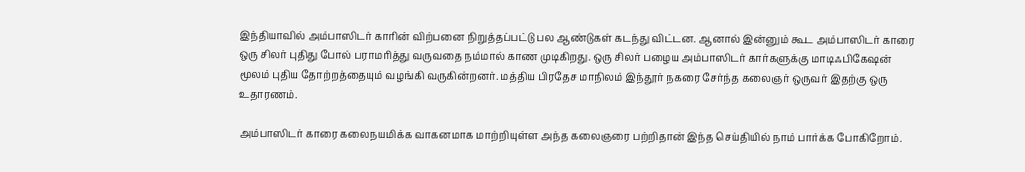இந்தியாவில் அம்பாஸிடர் காரின் விற்பனை நிறுத்தப்பட்டு பல ஆண்டுகள் கடந்து விட்டன. ஆனால் இன்னும் கூட அம்பாஸிடர் காரை ஒரு சிலர் புதிது போல் பராமரித்து வருவதை நம்மால் காண முடிகிறது. ஒரு சிலர் பழைய அம்பாஸிடர் கார்களுக்கு மாடிஃபிகேஷன் மூலம் புதிய தோற்றத்தையும் வழங்கி வருகின்றனர். மத்திய பிரதேச மாநிலம் இந்தூர் நகரை சேர்ந்த கலைஞர் ஒருவர் இதற்கு ஒரு உதாரணம்.

அம்பாஸிடர் காரை கலைநயமிக்க வாகனமாக மாற்றியுள்ள அந்த கலைஞரை பற்றிதான் இந்த செய்தியில் நாம் பார்க்க போகிறோம்.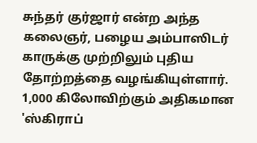சுந்தர் குர்ஜார் என்ற அந்த கலைஞர், பழைய அம்பாஸிடர் காருக்கு முற்றிலும் புதிய தோற்றத்தை வழங்கியுள்ளார். 1,000 கிலோவிற்கும் அதிகமான 'ஸ்கிராப்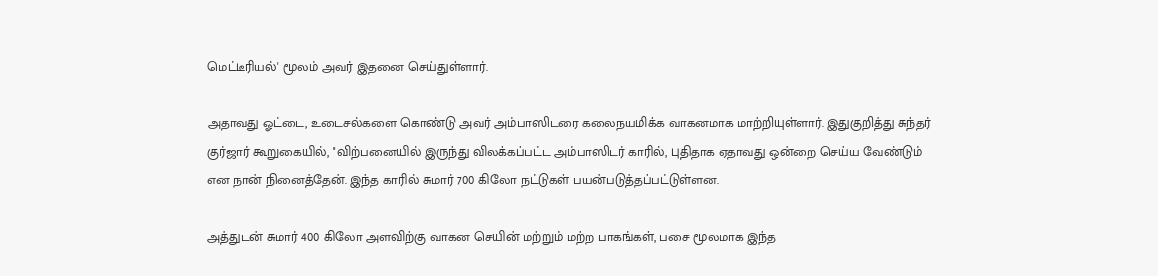மெட்டீரியல்' மூலம் அவர் இதனை செய்துள்ளார்.

அதாவது ஓட்டை, உடைசல்களை கொண்டு அவர் அம்பாஸிடரை கலைநயமிக்க வாகனமாக மாற்றியுள்ளார். இதுகுறித்து சுந்தர் குர்ஜார் கூறுகையில், ''விற்பனையில் இருந்து விலக்கப்பட்ட அம்பாஸிடர் காரில், புதிதாக ஏதாவது ஒன்றை செய்ய வேண்டும் என நான் நினைத்தேன். இந்த காரில் சுமார் 700 கிலோ நட்டுகள் பயன்படுத்தப்பட்டுள்ளன.

அத்துடன் சுமார் 400 கிலோ அளவிற்கு வாகன செயின் மற்றும் மற்ற பாகங்கள், பசை மூலமாக இந்த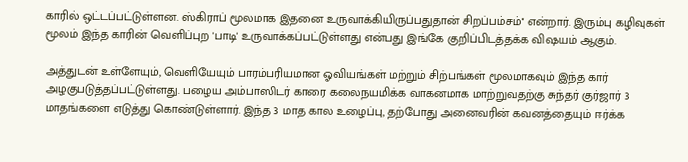காரில் ஒட்டப்பட்டுள்ளன. ஸ்கிராப் மூலமாக இதனை உருவாக்கியிருப்பதுதான் சிறப்பம்சம்'' என்றார். இரும்பு கழிவுகள் மூலம் இந்த காரின் வெளிப்புற 'பாடி' உருவாக்கப்பட்டுள்ளது என்பது இங்கே குறிப்பிடத்தக்க விஷயம் ஆகும்.

அத்துடன் உள்ளேயும், வெளியேயும் பாரம்பரியமான ஓவியங்கள் மற்றும் சிற்பங்கள் மூலமாகவும் இந்த கார் அழகுபடுத்தப்பட்டுள்ளது. பழைய அம்பாஸிடர் காரை கலைநயமிக்க வாகனமாக மாற்றுவதற்கு சுந்தர் குர்ஜார் 3 மாதங்களை எடுத்து கொண்டுள்ளார். இந்த 3 மாத கால உழைப்பு, தற்போது அனைவரின் கவனத்தையும் ஈர்க்க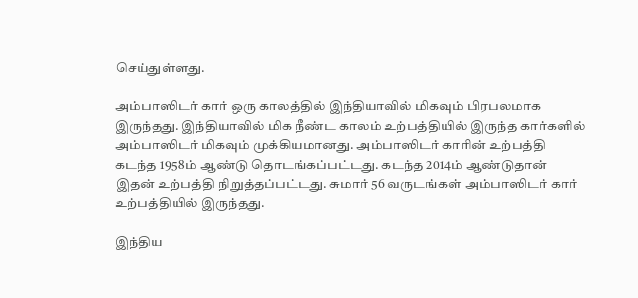செய்துள்ளது.

அம்பாஸிடர் கார் ஒரு காலத்தில் இந்தியாவில் மிகவும் பிரபலமாக இருந்தது. இந்தியாவில் மிக நீண்ட காலம் உற்பத்தியில் இருந்த கார்களில் அம்பாஸிடர் மிகவும் முக்கியமானது. அம்பாஸிடர் காரின் உற்பத்தி கடந்த 1958ம் ஆண்டு தொடங்கப்பட்டது. கடந்த 2014ம் ஆண்டுதான் இதன் உற்பத்தி நிறுத்தப்பட்டது. சுமார் 56 வருடங்கள் அம்பாஸிடர் கார் உற்பத்தியில் இருந்தது.

இந்திய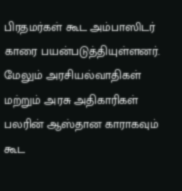பிரதமர்கள் கூட அம்பாஸிடர் காரை பயன்படுத்தியுள்ளனர். மேலும் அரசியல்வாதிகள் மற்றும் அரசு அதிகாரிகள் பலரின் ஆஸ்தான காராகவும் கூட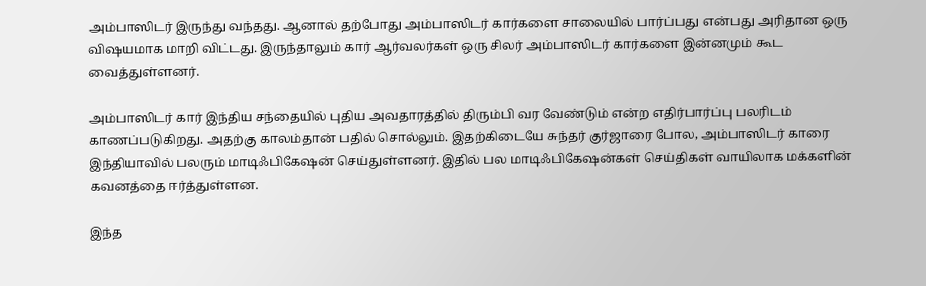அம்பாஸிடர் இருந்து வந்தது. ஆனால் தற்போது அம்பாஸிடர் கார்களை சாலையில் பார்ப்பது என்பது அரிதான ஒரு விஷயமாக மாறி விட்டது. இருந்தாலும் கார் ஆர்வலர்கள் ஒரு சிலர் அம்பாஸிடர் கார்களை இன்னமும் கூட வைத்துள்ளனர்.

அம்பாஸிடர் கார் இந்திய சந்தையில் புதிய அவதாரத்தில் திரும்பி வர வேண்டும் என்ற எதிர்பார்ப்பு பலரிடம் காணப்படுகிறது. அதற்கு காலம்தான் பதில் சொல்லும். இதற்கிடையே சுந்தர் குர்ஜாரை போல, அம்பாஸிடர் காரை இந்தியாவில் பலரும் மாடிஃபிகேஷன் செய்துள்ளனர். இதில் பல மாடிஃபிகேஷன்கள் செய்திகள் வாயிலாக மக்களின் கவனத்தை ஈர்த்துள்ளன.

இந்த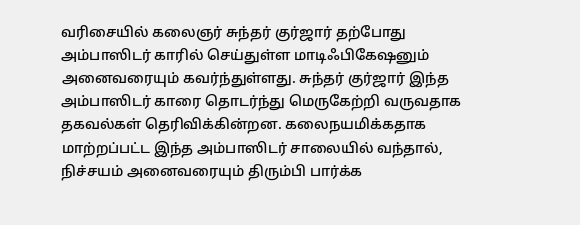வரிசையில் கலைஞர் சுந்தர் குர்ஜார் தற்போது அம்பாஸிடர் காரில் செய்துள்ள மாடிஃபிகேஷனும் அனைவரையும் கவர்ந்துள்ளது. சுந்தர் குர்ஜார் இந்த அம்பாஸிடர் காரை தொடர்ந்து மெருகேற்றி வருவதாக தகவல்கள் தெரிவிக்கின்றன. கலைநயமிக்கதாக மாற்றப்பட்ட இந்த அம்பாஸிடர் சாலையில் வந்தால், நிச்சயம் அனைவரையும் திரும்பி பார்க்க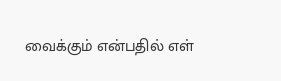வைக்கும் என்பதில் எள்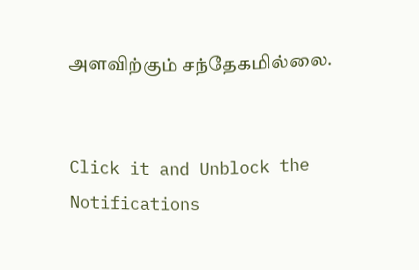அளவிற்கும் சந்தேகமில்லை.


Click it and Unblock the Notifications